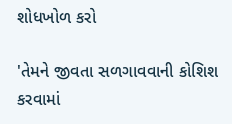શોધખોળ કરો

'તેમને જીવતા સળગાવવાની કોશિશ કરવામાં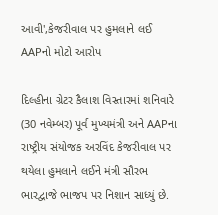આવી',કેજરીવાલ પર હુમલાને લઈ AAPનો મોટો આરોપ

દિલ્હીના ગ્રેટર કૈલાશ વિસ્તારમાં શનિવારે (30 નવેમ્બર) પૂર્વ મુખ્યમંત્રી અને AAPના રાષ્ટ્રીય સંયોજક અરવિંદ કેજરીવાલ પર થયેલા હુમલાને લઈને મંત્રી સૌરભ ભારદ્વાજે ભાજપ પર નિશાન સાધ્યું છે.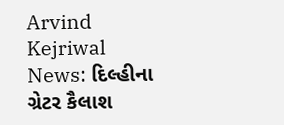Arvind Kejriwal News: દિલ્હીના ગ્રેટર કૈલાશ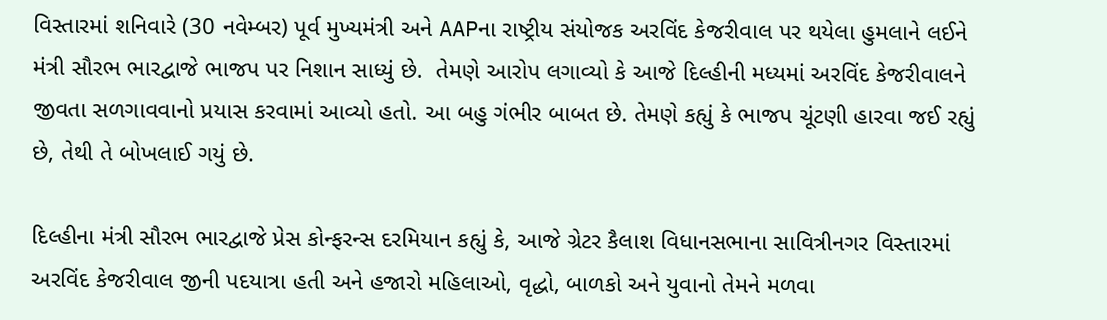વિસ્તારમાં શનિવારે (30 નવેમ્બર) પૂર્વ મુખ્યમંત્રી અને AAPના રાષ્ટ્રીય સંયોજક અરવિંદ કેજરીવાલ પર થયેલા હુમલાને લઈને મંત્રી સૌરભ ભારદ્વાજે ભાજપ પર નિશાન સાધ્યું છે.  તેમણે આરોપ લગાવ્યો કે આજે દિલ્હીની મધ્યમાં અરવિંદ કેજરીવાલને જીવતા સળગાવવાનો પ્રયાસ કરવામાં આવ્યો હતો. આ બહુ ગંભીર બાબત છે. તેમણે કહ્યું કે ભાજપ ચૂંટણી હારવા જઈ રહ્યું છે, તેથી તે બોખલાઈ ગયું છે.

દિલ્હીના મંત્રી સૌરભ ભારદ્વાજે પ્રેસ કોન્ફરન્સ દરમિયાન કહ્યું કે, આજે ગ્રેટર કૈલાશ વિધાનસભાના સાવિત્રીનગર વિસ્તારમાં અરવિંદ કેજરીવાલ જીની પદયાત્રા હતી અને હજારો મહિલાઓ, વૃદ્ધો, બાળકો અને યુવાનો તેમને મળવા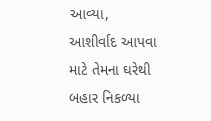આવ્યા,  આશીર્વાદ આપવા માટે તેમના ઘરેથી બહાર નિકળ્યા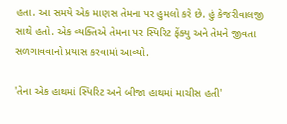હતા. આ સમયે એક માણસ તેમના પર હુમલો કરે છે. હું કેજરીવાલજી સાથે હતો. એક વ્યક્તિએ તેમના પર સ્પિરિટ ફેંક્યુ અને તેમને જીવતા સળગાવવાનો પ્રયાસ કરવામાં આવ્યો.

'તેના એક હાથમાં સ્પિરિટ અને બીજા હાથમાં માચીસ હતી'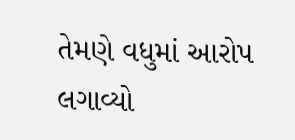તેમણે વધુમાં આરોપ લગાવ્યો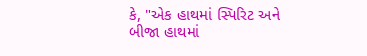કે, "એક હાથમાં સ્પિરિટ અને બીજા હાથમાં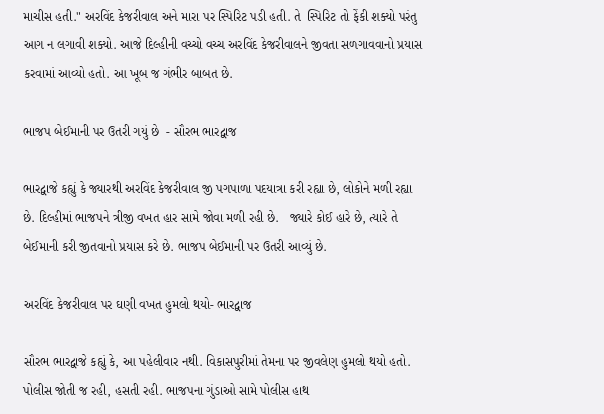માચીસ હતી." અરવિંદ કેજરીવાલ અને મારા પર સ્પિરિટ પડી હતી. તે  સ્પિરિટ તો ફેંકી શક્યો પરંતુ આગ ન લગાવી શક્યો. આજે દિલ્હીની વચ્ચો વચ્ચ અરવિંદ કેજરીવાલને જીવતા સળગાવવાનો પ્રયાસ કરવામાં આવ્યો હતો. આ ખૂબ જ ગંભીર બાબત છે.

ભાજપ બેઈમાની પર ઉતરી ગયું છે  - સૌરભ ભારદ્વાજ

ભારદ્વાજે કહ્યું કે જ્યારથી અરવિંદ કેજરીવાલ જી પગપાળા પદયાત્રા કરી રહ્યા છે, લોકોને મળી રહ્યા છે. દિલ્હીમાં ભાજપને ત્રીજી વખત હાર સામે જોવા મળી રહી છે.   જ્યારે કોઈ હારે છે, ત્યારે તે બેઈમાની કરી જીતવાનો પ્રયાસ કરે છે. ભાજપ બેઈમાની પર ઉતરી આવ્યું છે.

અરવિંદ કેજરીવાલ પર ઘણી વખત હુમલો થયો- ભારદ્વાજ

સૌરભ ભારદ્વાજે કહ્યું કે, આ પહેલીવાર નથી. વિકાસપુરીમાં તેમના પર જીવલેણ હુમલો થયો હતો. પોલીસ જોતી જ રહી, હસતી રહી. ભાજપના ગુંડાઓ સામે પોલીસ હાથ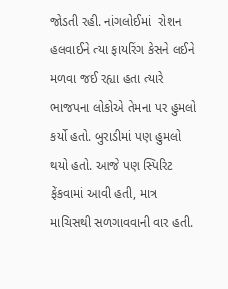જોડતી રહી. નાંગલોઈમાં  રોશન  હલવાઈને ત્યા ફાયરિંગ કેસને લઈને મળવા જઈ રહ્યા હતા ત્યારે ભાજપના લોકોએ તેમના પર હુમલો કર્યો હતો. બુરાડીમાં પણ હુમલો થયો હતો. આજે પણ સ્પિરિટ ફેંકવામાં આવી હતી, માત્ર માચિસથી સળગાવવાની વાર હતી.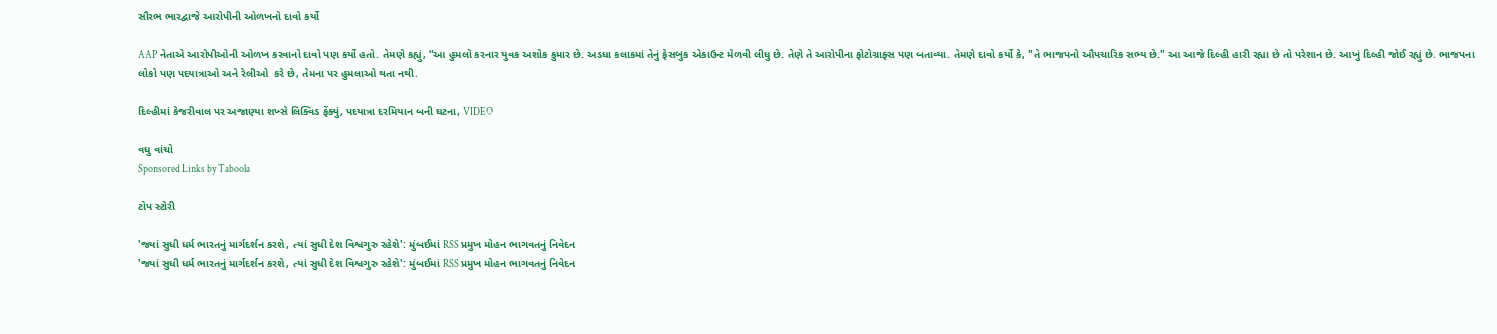સૌરભ ભારદ્વાજે આરોપીની ઓળખનો દાવો કર્યો

AAP નેતાએ આરોપીઓની ઓળખ કરવાનો દાવો પણ કર્યો હતો. તેમણે કહ્યું, “આ હુમલો કરનાર યુવક અશોક કુમાર છે. અડધા કલાકમાં તેનું ફેસબુક એકાઉન્ટ મેળવી લીધુ છે. તેણે તે આરોપીના ફોટોગ્રાફ્સ પણ બતાવ્યા. તેમણે દાવો કર્યો કે, "તે ભાજપનો ઔપચારિક સભ્ય છે." આ આજે દિલ્હી હારી રહ્યા છે તો પરેશાન છે. આખું દિલ્હી જોઈ રહ્યું છે. ભાજપના લોકો પણ પદયાત્રાઓ અને રેલીઓ  કરે છે, તેમના પર હુમલાઓ થતા નથી.

દિલ્હીમાં કેજરીવાલ પર અજાણ્યા શખ્સે લિક્વિડ ફેંક્યું, પદયાત્રા દરમિયાન બની ઘટના, VIDEO

વધુ વાંચો
Sponsored Links by Taboola

ટોપ સ્ટોરી

'જ્યાં સુધી ધર્મ ભારતનું માર્ગદર્શન કરશે, ત્યાં સુધી દેશ વિશ્વગુરુ રહેશે': મુંબઈમાં RSS પ્રમુખ મોહન ભાગવતનું નિવેદન
'જ્યાં સુધી ધર્મ ભારતનું માર્ગદર્શન કરશે, ત્યાં સુધી દેશ વિશ્વગુરુ રહેશે': મુંબઈમાં RSS પ્રમુખ મોહન ભાગવતનું નિવેદન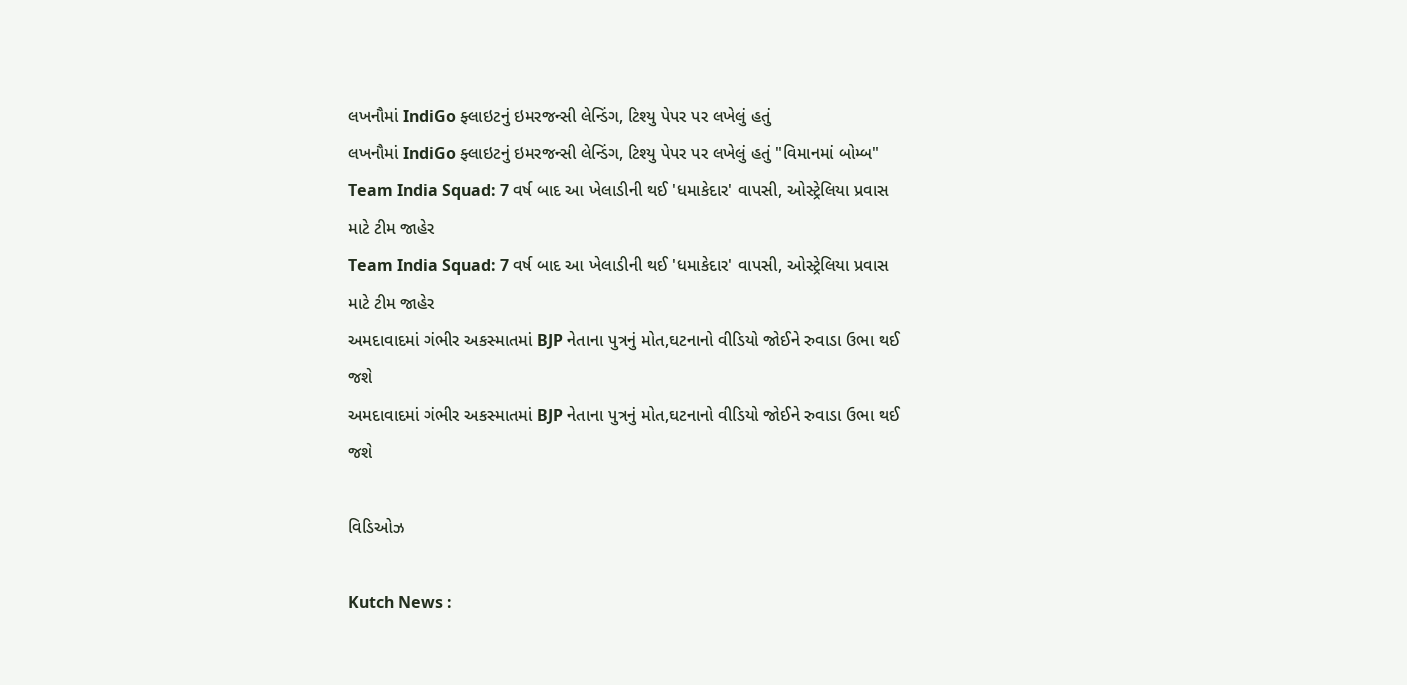લખનૌમાં IndiGo ફ્લાઇટનું ઇમરજન્સી લેન્ડિંગ, ટિશ્યુ પેપર પર લખેલું હતું
લખનૌમાં IndiGo ફ્લાઇટનું ઇમરજન્સી લેન્ડિંગ, ટિશ્યુ પેપર પર લખેલું હતું "વિમાનમાં બોમ્બ"
Team India Squad: 7 વર્ષ બાદ આ ખેલાડીની થઈ 'ધમાકેદાર' વાપસી, ઓસ્ટ્રેલિયા પ્રવાસ માટે ટીમ જાહેર
Team India Squad: 7 વર્ષ બાદ આ ખેલાડીની થઈ 'ધમાકેદાર' વાપસી, ઓસ્ટ્રેલિયા પ્રવાસ માટે ટીમ જાહેર
અમદાવાદમાં ગંભીર અકસ્માતમાં BJP નેતાના પુત્રનું મોત,ઘટનાનો વીડિયો જોઈને રુવાડા ઉભા થઈ જશે
અમદાવાદમાં ગંભીર અકસ્માતમાં BJP નેતાના પુત્રનું મોત,ઘટનાનો વીડિયો જોઈને રુવાડા ઉભા થઈ જશે

વિડિઓઝ

Kutch News :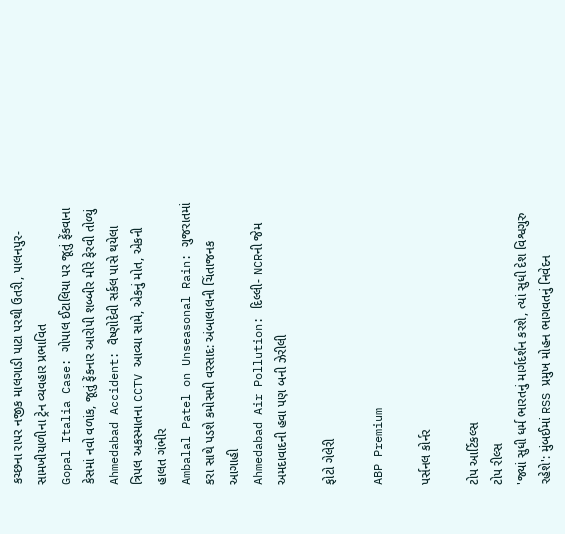કચ્છના રાપર નજીક માલગાડી પાટા પરથી ઉતરી, પાલનપુર-સામખીયાળીના ટ્રેન વ્યવહાર પ્રભાવિત
Gopal Italia Case: ગોપાલ ઈટાલિયા પર જૂતું ફેંકવાના કેસમાં નવો વળાંક, જૂતું ફેંકનાર આરોપી શબ્બીર મીરે ફેરવી તોળ્યું
Ahmedabad Accident: વૈષ્ણોદેવી સર્કલ પાસે થયેલા ત્રિપલ અકસ્માતના CCTV આવ્યા સામે, એકનું મોત, એકની હાલત ગંભીર
Ambalal Patel on Unseasonal Rain: ગુજરાતમાં કરા સાથે પડશે કમોસમી વરસાદ: અંબાલાલની ચિંતાજનક આગાહી
Ahmedabad Air Pollution: દિલ્લી- NCRની જેમ અમદાવાદની હવા પણ બની ઝેરીલી

ફોટો ગેલેરી

ABP Premium

પર્સનલ કોર્નર

ટોપ આર્ટિકલ્સ
ટોપ રીલ્સ
'જ્યાં સુધી ધર્મ ભારતનું માર્ગદર્શન કરશે, ત્યાં સુધી દેશ વિશ્વગુરુ રહેશે': મુંબઈમાં RSS પ્રમુખ મોહન ભાગવતનું નિવેદન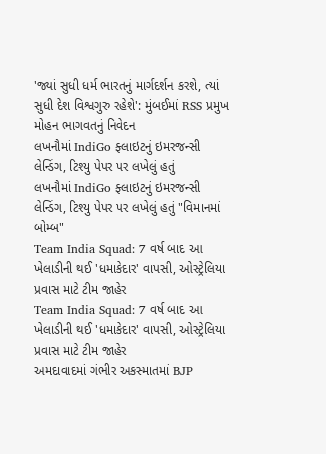'જ્યાં સુધી ધર્મ ભારતનું માર્ગદર્શન કરશે, ત્યાં સુધી દેશ વિશ્વગુરુ રહેશે': મુંબઈમાં RSS પ્રમુખ મોહન ભાગવતનું નિવેદન
લખનૌમાં IndiGo ફ્લાઇટનું ઇમરજન્સી લેન્ડિંગ, ટિશ્યુ પેપર પર લખેલું હતું
લખનૌમાં IndiGo ફ્લાઇટનું ઇમરજન્સી લેન્ડિંગ, ટિશ્યુ પેપર પર લખેલું હતું "વિમાનમાં બોમ્બ"
Team India Squad: 7 વર્ષ બાદ આ ખેલાડીની થઈ 'ધમાકેદાર' વાપસી, ઓસ્ટ્રેલિયા પ્રવાસ માટે ટીમ જાહેર
Team India Squad: 7 વર્ષ બાદ આ ખેલાડીની થઈ 'ધમાકેદાર' વાપસી, ઓસ્ટ્રેલિયા પ્રવાસ માટે ટીમ જાહેર
અમદાવાદમાં ગંભીર અકસ્માતમાં BJP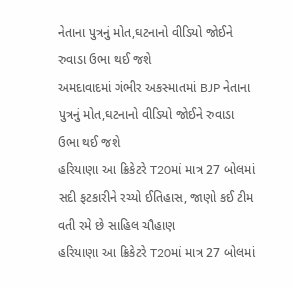નેતાના પુત્રનું મોત,ઘટનાનો વીડિયો જોઈને રુવાડા ઉભા થઈ જશે
અમદાવાદમાં ગંભીર અકસ્માતમાં BJP નેતાના પુત્રનું મોત,ઘટનાનો વીડિયો જોઈને રુવાડા ઉભા થઈ જશે
હરિયાણા આ ક્રિકેટરે T20માં માત્ર 27 બોલમાં સદી ફટકારીને રચ્યો ઈતિહાસ, જાણો કઈ ટીમ વતી રમે છે સાહિલ ચૌહાણ
હરિયાણા આ ક્રિકેટરે T20માં માત્ર 27 બોલમાં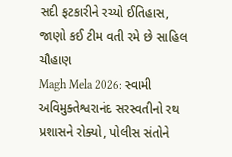સદી ફટકારીને રચ્યો ઈતિહાસ, જાણો કઈ ટીમ વતી રમે છે સાહિલ ચૌહાણ
Magh Mela 2026: સ્વામી અવિમુક્તેશ્વરાનંદ સરસ્વતીનો રથ પ્રશાસને રોક્યો, પોલીસ સંતોને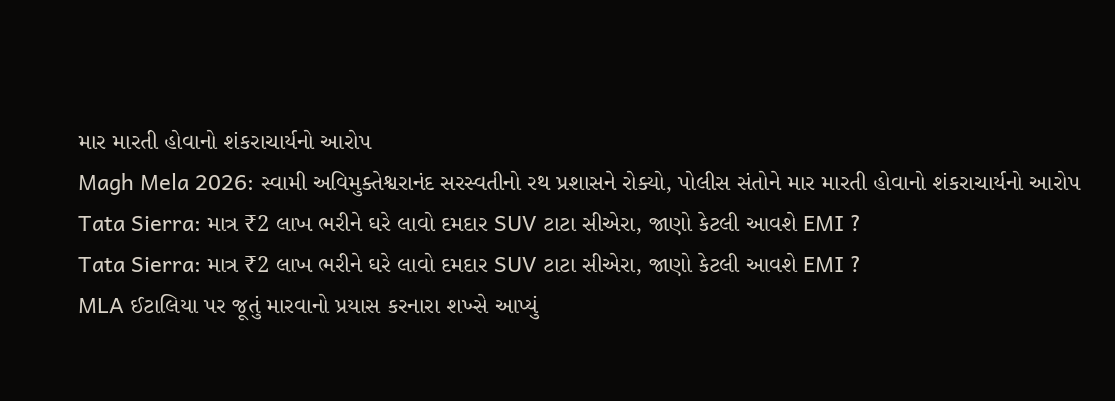માર મારતી હોવાનો શંકરાચાર્યનો આરોપ
Magh Mela 2026: સ્વામી અવિમુક્તેશ્વરાનંદ સરસ્વતીનો રથ પ્રશાસને રોક્યો, પોલીસ સંતોને માર મારતી હોવાનો શંકરાચાર્યનો આરોપ
Tata Sierra: માત્ર ₹2 લાખ ભરીને ઘરે લાવો દમદાર SUV ટાટા સીએરા, જાણો કેટલી આવશે EMI ?
Tata Sierra: માત્ર ₹2 લાખ ભરીને ઘરે લાવો દમદાર SUV ટાટા સીએરા, જાણો કેટલી આવશે EMI ?
MLA ઈટાલિયા પર જૂતું મારવાનો પ્રયાસ કરનારા શખ્સે આપ્યું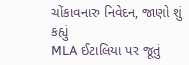ચોંકાવનારુ નિવેદન, જાણો શું કહ્યું
MLA ઈટાલિયા પર જૂતું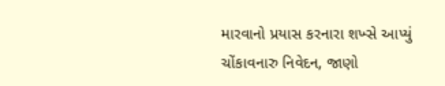મારવાનો પ્રયાસ કરનારા શખ્સે આપ્યું ચોંકાવનારુ નિવેદન, જાણો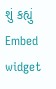શું કહ્યું
Embed widget